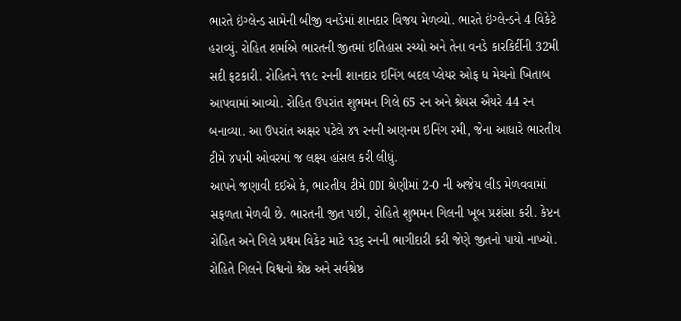ભારતે ઇંગ્લેન્ડ સામેની બીજી વનડેમાં શાનદાર વિજય મેળવ્યો. ભારતે ઇંગ્લેન્ડને 4 વિકેટે હરાવ્યું. રોહિત શર્માએ ભારતની જીતમાં ઇતિહાસ રચ્યો અને તેના વનડે કારકિર્દીની 32મી સદી ફટકારી. રોહિતને ૧૧૯ રનની શાનદાર ઇનિંગ બદલ પ્લેયર ઓફ ધ મેચનો ખિતાબ આપવામાં આવ્યો. રોહિત ઉપરાંત શુભમન ગિલે 65 રન અને શ્રેયસ ઐયરે 44 રન બનાવ્યા. આ ઉપરાંત અક્ષર પટેલે ૪૧ રનની અણનમ ઇનિંગ રમી, જેના આધારે ભારતીય ટીમે ૪૫મી ઓવરમાં જ લક્ષ્ય હાંસલ કરી લીધું.
આપને જણાવી દઈએ કે, ભારતીય ટીમે ODI શ્રેણીમાં 2-0 ની અજેય લીડ મેળવવામાં સફળતા મેળવી છે. ભારતની જીત પછી, રોહિતે શુભમન ગિલની ખૂબ પ્રશંસા કરી. કેપ્ટન રોહિત અને ગિલે પ્રથમ વિકેટ માટે ૧૩૬ રનની ભાગીદારી કરી જેણે જીતનો પાયો નાખ્યો. રોહિતે ગિલને વિશ્વનો શ્રેષ્ઠ અને સર્વશ્રેષ્ઠ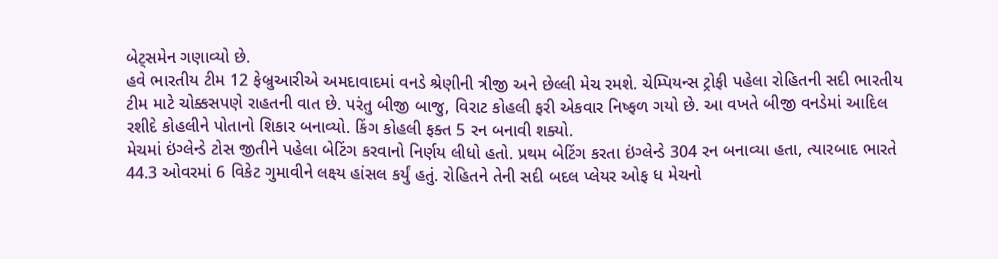બેટ્સમેન ગણાવ્યો છે.
હવે ભારતીય ટીમ 12 ફેબ્રુઆરીએ અમદાવાદમાં વનડે શ્રેણીની ત્રીજી અને છેલ્લી મેચ રમશે. ચેમ્પિયન્સ ટ્રોફી પહેલા રોહિતની સદી ભારતીય ટીમ માટે ચોક્કસપણે રાહતની વાત છે. પરંતુ બીજી બાજુ, વિરાટ કોહલી ફરી એકવાર નિષ્ફળ ગયો છે. આ વખતે બીજી વનડેમાં આદિલ રશીદે કોહલીને પોતાનો શિકાર બનાવ્યો. કિંગ કોહલી ફક્ત 5 રન બનાવી શક્યો.
મેચમાં ઇંગ્લેન્ડે ટોસ જીતીને પહેલા બેટિંગ કરવાનો નિર્ણય લીધો હતો. પ્રથમ બેટિંગ કરતા ઇંગ્લેન્ડે 304 રન બનાવ્યા હતા, ત્યારબાદ ભારતે 44.3 ઓવરમાં 6 વિકેટ ગુમાવીને લક્ષ્ય હાંસલ કર્યું હતું. રોહિતને તેની સદી બદલ પ્લેયર ઓફ ધ મેચનો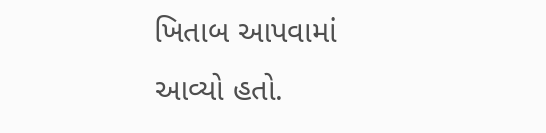ખિતાબ આપવામાં આવ્યો હતો.